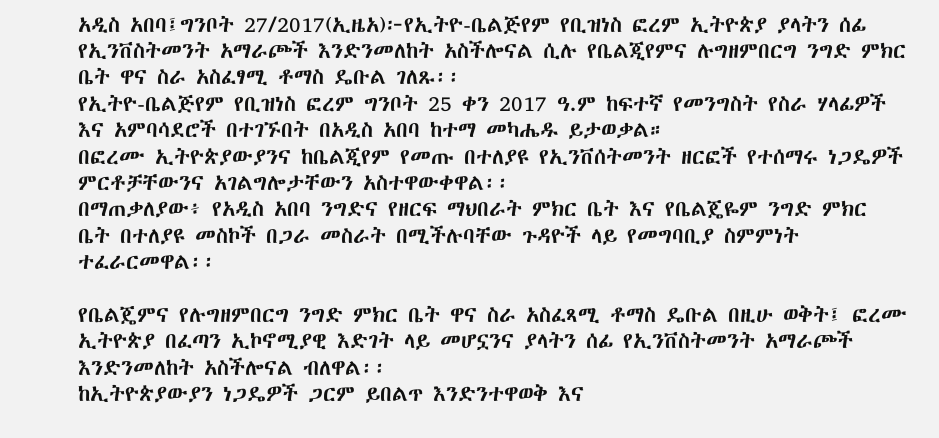አዲስ አበባ፤ግንቦት 27/2017(ኢዜአ)፦የኢትዮ-ቤልጅየም የቢዝነስ ፎረም ኢትዮጵያ ያላትን ሰፊ የኢንቨስትመንት አማራጮች እንድንመለከት አስችሎናል ሲሉ የቤልጂየምና ሉግዘምበርግ ንግድ ምክር ቤት ዋና ስራ አስፈፃሚ ቶማስ ዴቡል ገለጹ፡፡
የኢትዮ-ቤልጅየም የቢዝነስ ፎረም ግንቦት 25 ቀን 2017 ዓ.ም ከፍተኛ የመንግስት የስራ ሃላፊዎች እና አምባሳደሮች በተገኙበት በአዲስ አበባ ከተማ መካሔዱ ይታወቃል።
በፎረሙ ኢትዮጵያውያንና ከቤልጂየም የመጡ በተለያዩ የኢንቨሰትመንት ዘርፎች የተሰማሩ ነጋዴዎች ምርቶቻቸውንና አገልግሎታቸውን አስተዋውቀዋል፡፡
በማጠቃለያው፥ የአዲስ አበባ ንግድና የዘርፍ ማህበራት ምክር ቤት እና የቤልጄዬም ንግድ ምክር ቤት በተለያዩ መስኮች በጋራ መስራት በሚችሉባቸው ጉዳዮች ላይ የመግባቢያ ስምምነት ተፈራርመዋል፡፡

የቤልጄምና የሉግዘምበርግ ንግድ ምክር ቤት ዋና ስራ አስፈጻሚ ቶማስ ዴቡል በዚሁ ወቅት፤ ፎረሙ ኢትዮጵያ በፈጣን ኢኮኖሚያዊ እድገት ላይ መሆኗንና ያላትን ሰፊ የኢንቨስትመንት አማራጮች እንድንመለከት አስችሎናል ብለዋል፡፡
ከኢትዮጵያውያን ነጋዴዎች ጋርም ይበልጥ እንድንተዋወቅ እና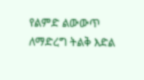የልምድ ልውውጥ ለማድረግ ትልቅ እድል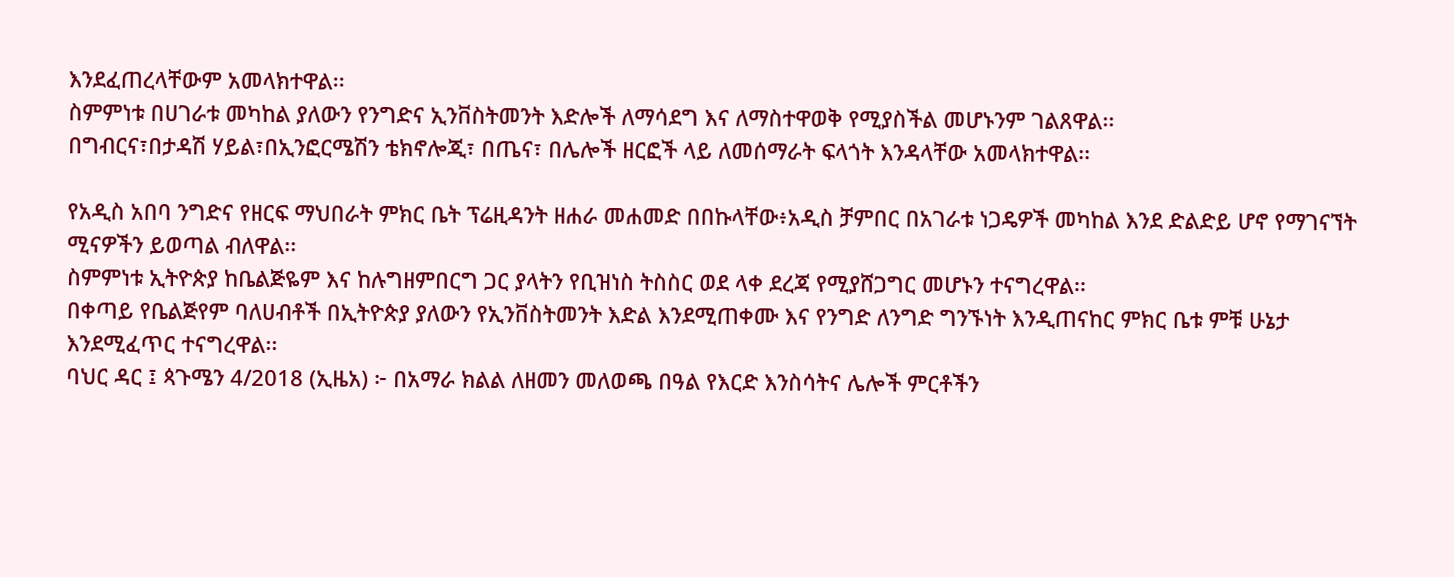እንደፈጠረላቸውም አመላክተዋል፡፡
ስምምነቱ በሀገራቱ መካከል ያለውን የንግድና ኢንቨስትመንት እድሎች ለማሳደግ እና ለማስተዋወቅ የሚያስችል መሆኑንም ገልጸዋል፡፡
በግብርና፣በታዳሽ ሃይል፣በኢንፎርሜሽን ቴክኖሎጂ፣ በጤና፣ በሌሎች ዘርፎች ላይ ለመሰማራት ፍላጎት እንዳላቸው አመላክተዋል፡፡

የአዲስ አበባ ንግድና የዘርፍ ማህበራት ምክር ቤት ፕሬዚዳንት ዘሐራ መሐመድ በበኩላቸው፥አዲስ ቻምበር በአገራቱ ነጋዴዎች መካከል እንደ ድልድይ ሆኖ የማገናኘት ሚናዎችን ይወጣል ብለዋል፡፡
ስምምነቱ ኢትዮጵያ ከቤልጅዬም እና ከሉግዘምበርግ ጋር ያላትን የቢዝነስ ትስስር ወደ ላቀ ደረጃ የሚያሸጋግር መሆኑን ተናግረዋል፡፡
በቀጣይ የቤልጅየም ባለሀብቶች በኢትዮጵያ ያለውን የኢንቨስትመንት እድል እንደሚጠቀሙ እና የንግድ ለንግድ ግንኙነት እንዲጠናከር ምክር ቤቱ ምቹ ሁኔታ እንደሚፈጥር ተናግረዋል፡፡
ባህር ዳር ፤ ጳጉሜን 4/2018 (ኢዜአ) ፦ በአማራ ክልል ለዘመን መለወጫ በዓል የእርድ እንስሳትና ሌሎች ምርቶችን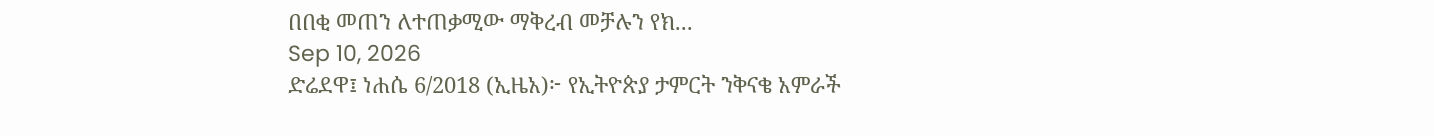በበቂ መጠን ለተጠቃሚው ማቅረብ መቻሉን የክ...
Sep 10, 2026
ድሬደዋ፤ ነሐሴ 6/2018 (ኢዜአ)፦ የኢትዮጵያ ታምርት ንቅናቄ አምራች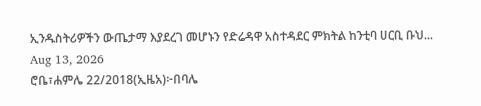ኢንዱስትሪዎችን ውጤታማ እያደረገ መሆኑን የድሬዳዋ አስተዳደር ምክትል ከንቲባ ሀርቢ ቡህ...
Aug 13, 2026
ሮቤ፣ሐምሌ 22/2018(ኢዜአ)፦በባሌ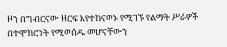ዞን በግብርናው ዘርፍ እየተከናወኑ የሚገኙ የልማት ሥራዎች በተሞክሮነት የሚወሰዱ መሆናቸውን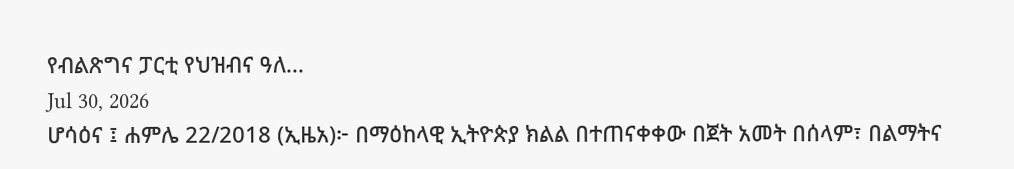የብልጽግና ፓርቲ የህዝብና ዓለ...
Jul 30, 2026
ሆሳዕና ፤ ሐምሌ 22/2018 (ኢዜአ)፦ በማዕከላዊ ኢትዮጵያ ክልል በተጠናቀቀው በጀት አመት በሰላም፣ በልማትና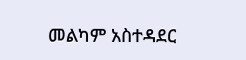መልካም አስተዳደር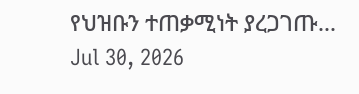የህዝቡን ተጠቃሚነት ያረጋገጡ...
Jul 30, 2026